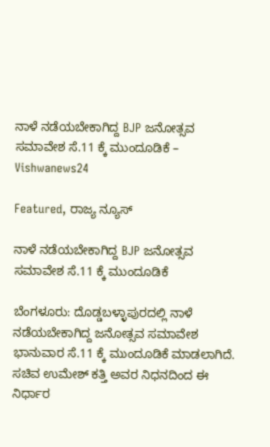ನಾಳೆ ನಡೆಯಬೇಕಾಗಿದ್ದ BJP ಜನೋತ್ಸವ ಸಮಾವೇಶ ಸೆ.11 ಕ್ಕೆ ಮುಂದೂಡಿಕೆ – Vishwanews24

Featured, ರಾಜ್ಯ ನ್ಯೂಸ್

ನಾಳೆ ನಡೆಯಬೇಕಾಗಿದ್ದ BJP ಜನೋತ್ಸವ ಸಮಾವೇಶ ಸೆ.11 ಕ್ಕೆ ಮುಂದೂಡಿಕೆ

ಬೆಂಗಳೂರು: ದೊಡ್ಡಬಳ್ಳಾಪುರದಲ್ಲಿ ನಾಳೆ ನಡೆಯಬೇಕಾಗಿದ್ದ ಜನೋತ್ಸವ ಸಮಾವೇಶ ಭಾನುವಾರ ಸೆ.11 ಕ್ಕೆ ಮುಂದೂಡಿಕೆ ಮಾಡಲಾಗಿದೆ. ಸಚಿವ ಉಮೇಶ್ ಕತ್ತಿ ಅವರ ನಿಧನದಿಂದ ಈ ನಿರ್ಧಾರ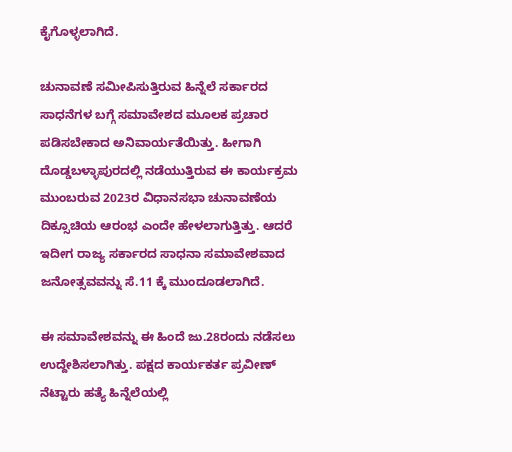ಕೈಗೊಳ್ಳಲಾಗಿದೆ.

ಚುನಾವಣೆ ಸಮೀಪಿಸುತ್ತಿರುವ ಹಿನ್ನೆಲೆ‌ ಸರ್ಕಾರದ ಸಾಧನೆಗಳ‌ ಬಗ್ಗೆ ಸಮಾವೇಶದ ಮೂಲಕ ಪ್ರಚಾರ ಪಡಿಸಬೇಕಾದ ಅನಿವಾರ್ಯತೆಯಿತ್ತು. ಹೀಗಾಗಿ ದೊಡ್ಡಬಳ್ಳಾಪುರದಲ್ಲಿ ನಡೆಯುತ್ತಿರುವ ಈ ಕಾರ್ಯಕ್ರಮ ಮುಂಬರುವ 2023ರ ವಿಧಾನಸಭಾ ಚುನಾವಣೆಯ ದಿಕ್ಸೂಚಿಯ ಆರಂಭ ಎಂದೇ ಹೇಳಲಾಗುತ್ತಿತ್ತು. ಆದರೆ ಇದೀಗ ರಾಜ್ಯ ಸರ್ಕಾರದ ಸಾಧನಾ ಸಮಾವೇಶವಾದ ಜನೋತ್ಸವವನ್ನು ಸೆ.11 ಕ್ಕೆ ಮುಂದೂಡಲಾಗಿದೆ.

ಈ ಸಮಾವೇಶವನ್ನು ಈ ಹಿಂದೆ ಜು.28ರಂದು ನಡೆಸಲು ಉದ್ದೇಶಿಸಲಾಗಿತ್ತು. ಪಕ್ಷದ ಕಾರ್ಯಕರ್ತ ಪ್ರವೀಣ್ ನೆಟ್ಟಾರು ಹತ್ಯೆ ಹಿನ್ನೆಲೆಯಲ್ಲಿ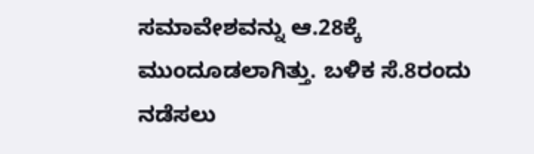ಸಮಾವೇಶವನ್ನು ಆ.28ಕ್ಕೆ ಮುಂದೂಡಲಾಗಿತ್ತು. ಬಳಿಕ ಸೆ.8ರಂದು ನಡೆಸಲು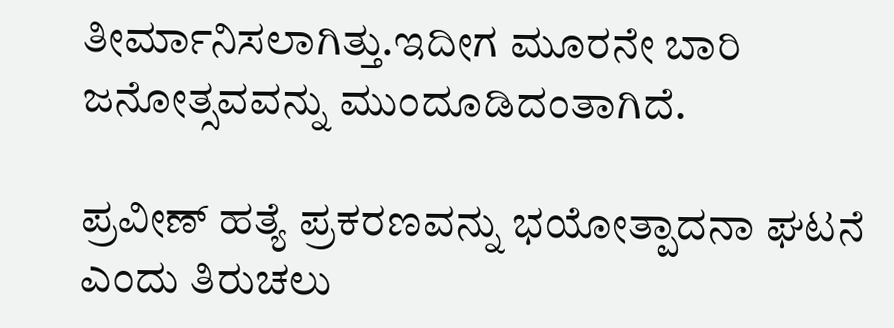ತೀರ್ಮಾನಿಸಲಾಗಿತ್ತು.ಇದೀಗ ಮೂರನೇ ಬಾರಿ ಜನೋತ್ಸವವನ್ನು ಮುಂದೂಡಿದಂತಾಗಿದೆ.

ಪ್ರವೀಣ್‌ ಹತ್ಯೆ ಪ್ರಕರಣವನ್ನು ಭಯೋತ್ಪಾದನಾ ಘಟನೆ ಎಂದು ತಿರುಚಲು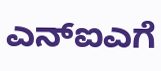ಎನ್‌ಐಎಗೆ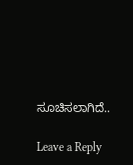ಸೂಚಿಸಲಾಗಿದೆ..

Leave a Reply